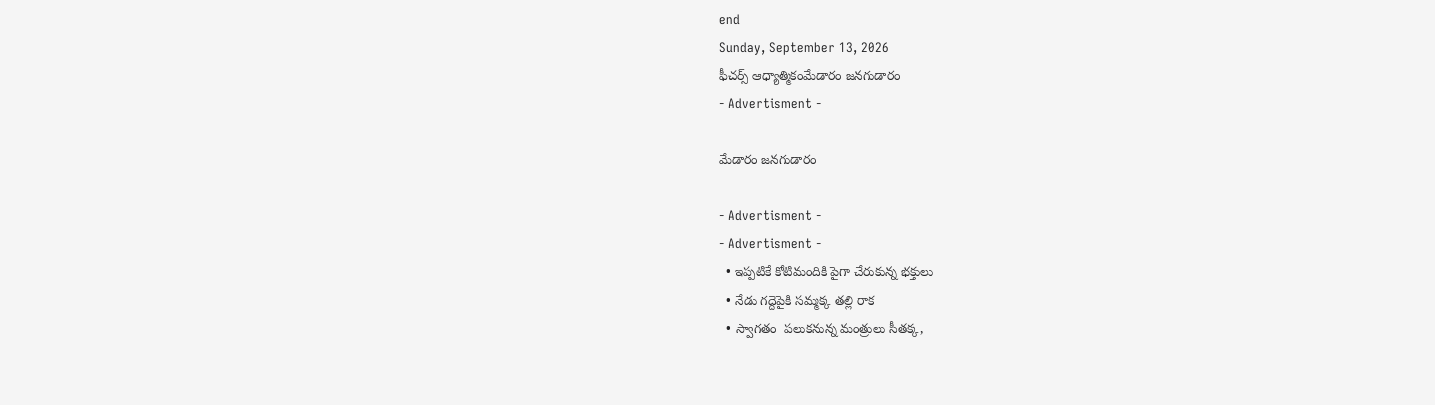end
Sunday, September 13, 2026
ఫీచ‌ర్స్ ‌ఆధ్యాత్మికంమేడారం జనగుడారం
- Advertisment -

మేడారం జనగుడారం

- Advertisment -
- Advertisment -
  • ఇప్పటికే కోటిమందికి పైగా చేరుకున్న భక్తులు
  • నేడు గద్దెపైకి సమ్మక్క తల్లి రాక
  • స్వాగతం  పలుకనున్న మంత్రులు సీతక్క,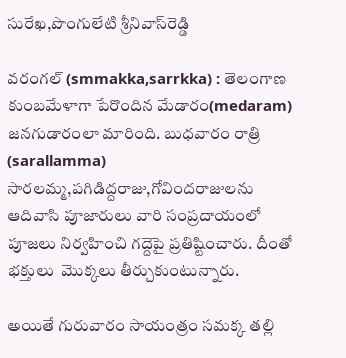సురేఖ,పొంగులేటి శ్రీనివాస్‌రెడ్డి

వరంగల్‌ (smmakka,sarrkka) : తెలంగాణ కుంబమేళాగా పేరొందిన మేడారం(medaram) జనగుడారంలా మారింది. బుధవారం రాత్రి (sarallamma) సారలమ్మ,పగిడిద్దరాజు,గోవిందరాజులను ఆదివాసి పూజారులు వారి సంప్రదాయంలో పూజలు నిర్వహించి గద్దెపై ప్రతిష్టించారు. దీంతో భక్తులు  మొక్కలు తీర్చుకుంటున్నారు.

అయితే గురువారం సాయంత్రం సమక్క తల్లి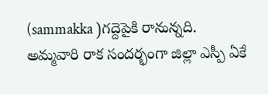(sammakka )గద్దెపైకి రానున్నది. అమ్మవారి రాక సందర్భంగా జిల్లా ఎస్పీ ఏకే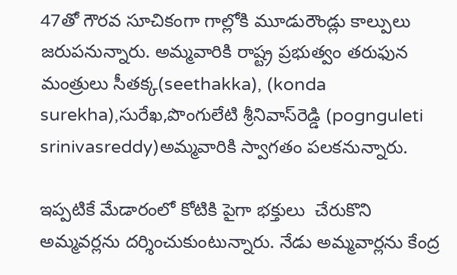47తో గౌరవ సూచికంగా గాల్లోకి మూడురౌండ్లు కాల్పులు జరుపనున్నారు. అమ్మవారికి రాష్ట్ర ప్రభుత్వం తరుఫున మంత్రులు సీతక్క(seethakka), (konda surekha),సురేఖ,పొంగులేటి శ్రీనివాస్‌రెడ్డి (pognguleti srinivasreddy)అమ్మవారికి స్వాగతం పలకనున్నారు.

ఇప్పటికే మేడారంలో కోటికి పైగా భక్తులు  చేరుకొని అమ్మవర్లను దర్శించుకుంటున్నారు. నేడు అమ్మవార్లను కేంద్ర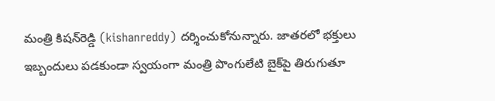మంత్రి కిషన్‌రెడ్డి (kishanreddy) దర్శించుకోనున్నారు. జాతరలో భక్తులు ఇబ్బందులు పడకుండా స్వయంగా మంత్రి పొంగులేటి బైక్‌పై తిరుగుతూ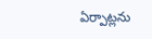ఏర్పాట్లను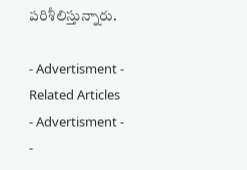పరిశీలిస్తున్నారు.

- Advertisment -
Related Articles
- Advertisment -
-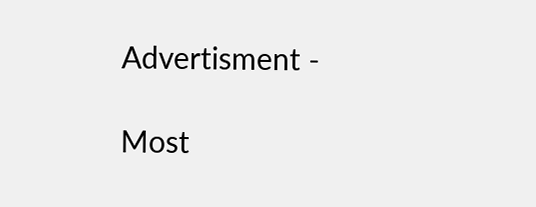Advertisment -

Most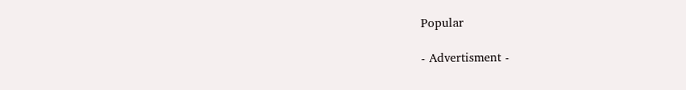Popular

- Advertisment -